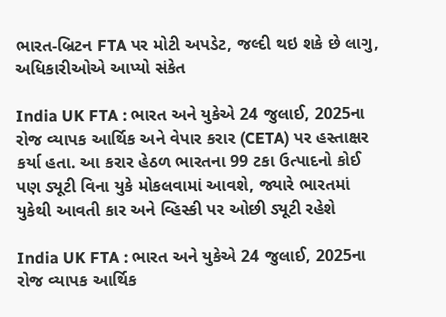ભારત-બ્રિટન FTA પર મોટી અપડેટ, જલ્દી થઇ શકે છે લાગુ, અધિકારીઓએ આપ્યો સંકેત

India UK FTA : ભારત અને યુકેએ 24 જુલાઈ, 2025ના રોજ વ્યાપક આર્થિક અને વેપાર કરાર (CETA) પર હસ્તાક્ષર કર્યા હતા. આ કરાર હેઠળ ભારતના 99 ટકા ઉત્પાદનો કોઈ પણ ડ્યૂટી વિના યુકે મોકલવામાં આવશે, જ્યારે ભારતમાં યુકેથી આવતી કાર અને વ્હિસ્કી પર ઓછી ડ્યૂટી રહેશે

India UK FTA : ભારત અને યુકેએ 24 જુલાઈ, 2025ના રોજ વ્યાપક આર્થિક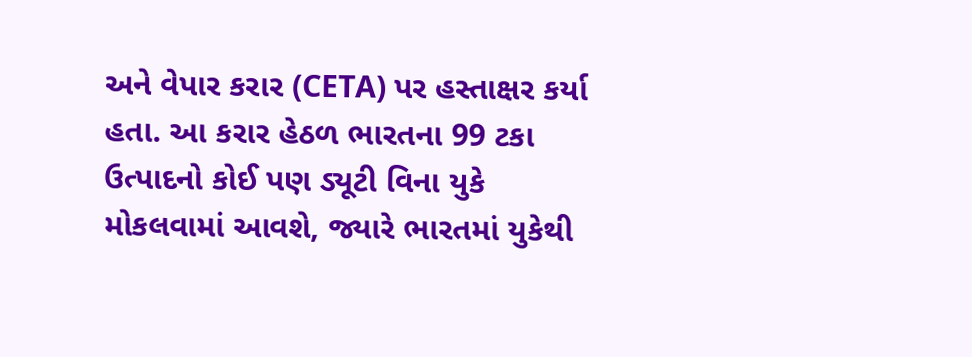અને વેપાર કરાર (CETA) પર હસ્તાક્ષર કર્યા હતા. આ કરાર હેઠળ ભારતના 99 ટકા ઉત્પાદનો કોઈ પણ ડ્યૂટી વિના યુકે મોકલવામાં આવશે, જ્યારે ભારતમાં યુકેથી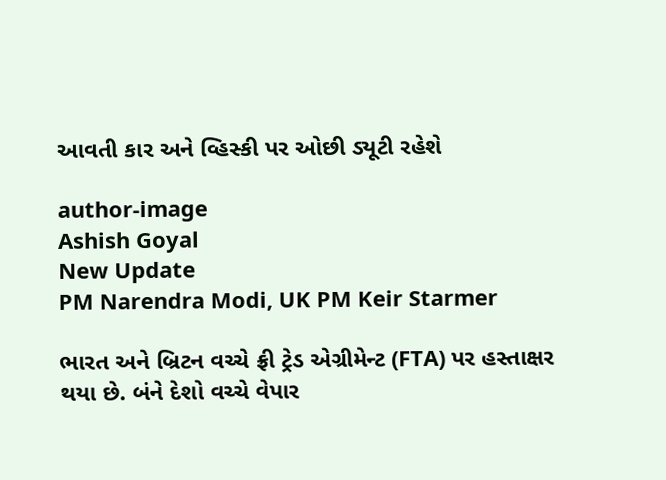આવતી કાર અને વ્હિસ્કી પર ઓછી ડ્યૂટી રહેશે

author-image
Ashish Goyal
New Update
PM Narendra Modi, UK PM Keir Starmer

ભારત અને બ્રિટન વચ્ચે ફ્રી ટ્રેડ એગ્રીમેન્ટ (FTA) પર હસ્તાક્ષર થયા છે. બંને દેશો વચ્ચે વેપાર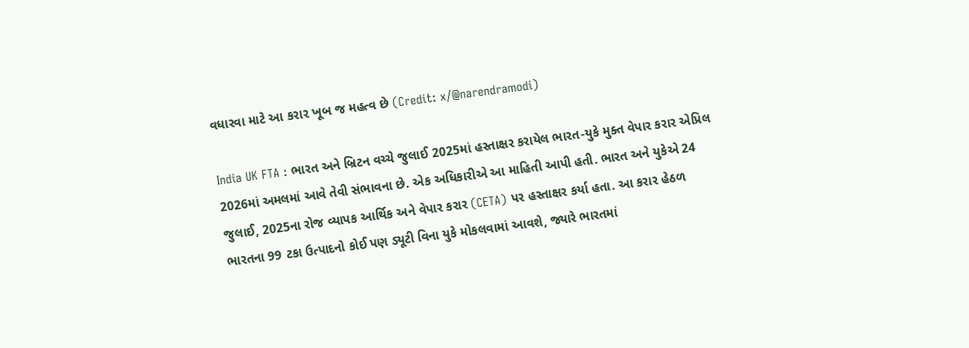વધારવા માટે આ કરાર ખૂબ જ મહત્વ છે (Credit: x/@narendramodi)

India UK FTA : ભારત અને બ્રિટન વચ્ચે જુલાઈ 2025માં હસ્તાક્ષર કરાયેલ ભારત-યુકે મુક્ત વેપાર કરાર એપ્રિલ 2026માં અમલમાં આવે તેવી સંભાવના છે. એક અધિકારીએ આ માહિતી આપી હતી. ભારત અને યુકેએ 24 જુલાઈ, 2025ના રોજ વ્યાપક આર્થિક અને વેપાર કરાર (CETA) પર હસ્તાક્ષર કર્યા હતા. આ કરાર હેઠળ ભારતના 99 ટકા ઉત્પાદનો કોઈ પણ ડ્યૂટી વિના યુકે મોકલવામાં આવશે, જ્યારે ભારતમાં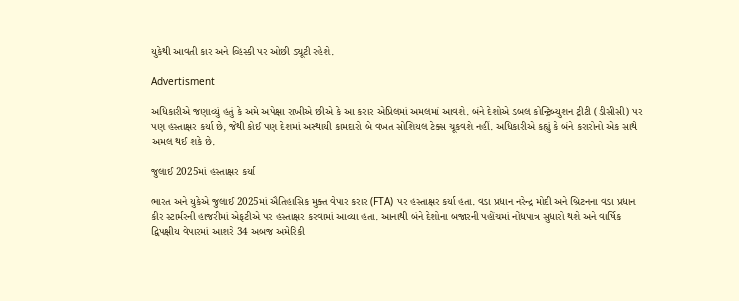યુકેથી આવતી કાર અને વ્હિસ્કી પર ઓછી ડ્યૂટી રહેશે.

Advertisment

અધિકારીએ જણાવ્યું હતું કે અમે અપેક્ષા રાખીએ છીએ કે આ કરાર એપ્રિલમાં અમલમાં આવશે. બંને દેશોએ ડબલ કોન્ટ્રિબ્યુશન ટ્રીટી (ડીસીસી) પર પણ હસ્તાક્ષર કર્યા છે, જેથી કોઈ પણ દેશમાં અસ્થાયી કામદારો બે વખત સોશિયલ ટેક્સ ચૂકવશે નહીં. અધિકારીએ કહ્યું કે બંને કરારોનો એક સાથે અમલ થઈ શકે છે.

જુલાઈ 2025માં હસ્તાક્ષર કર્યા

ભારત અને યુકેએ જુલાઈ 2025માં ઐતિહાસિક મુક્ત વેપાર કરાર (FTA) પર હસ્તાક્ષર કર્યા હતા. વડા પ્રધાન નરેન્દ્ર મોદી અને બ્રિટનના વડા પ્રધાન કીર સ્ટાર્મરની હાજરીમાં એફટીએ પર હસ્તાક્ષર કરવામાં આવ્યા હતા. આનાથી બંને દેશોના બજારની પહોંચમાં નોંધપાત્ર સુધારો થશે અને વાર્ષિક દ્વિપક્ષીય વેપારમાં આશરે 34 અબજ અમેરિકી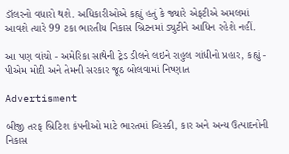ડૉલરનો વધારો થશે. અધિકારીઓએ કહ્યું હતું કે જ્યારે એફટીએ અમલમાં આવશે ત્યારે 99 ટકા ભારતીય નિકાસ બ્રિટનમાં ડ્યુટીને આધિન રહેશે નહીં.

આ પણ વાંચો - અમેરિકા સાથેની ટ્રેડ ડીલને લઇને રાહુલ ગાંધીનો પ્રહાર, કહ્યું - પીએમ મોદી અને તેમની સરકાર જૂઠ બોલવામાં નિષ્ણાત

Advertisment

બીજી તરફ બ્રિટિશ કંપનીઓ માટે ભારતમાં વ્હિસ્કી, કાર અને અન્ય ઉત્પાદનોની નિકાસ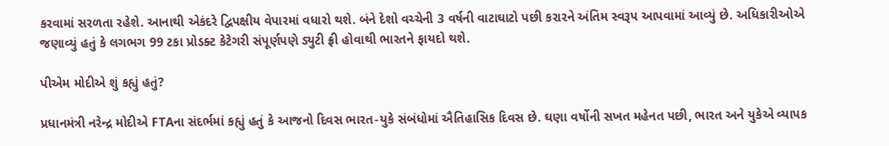કરવામાં સરળતા રહેશે. આનાથી એકંદરે દ્વિપક્ષીય વેપારમાં વધારો થશે. બંને દેશો વચ્ચેની 3 વર્ષની વાટાઘાટો પછી કરારને અંતિમ સ્વરૂપ આપવામાં આવ્યું છે. અધિકારીઓએ જણાવ્યું હતું કે લગભગ 99 ટકા પ્રોડક્ટ કેટેગરી સંપૂર્ણપણે ડ્યુટી ફ્રી હોવાથી ભારતને ફાયદો થશે.

પીએમ મોદીએ શું કહ્યું હતું?

પ્રધાનમંત્રી નરેન્દ્ર મોદીએ FTAના સંદર્ભમાં કહ્યું હતું કે આજનો દિવસ ભારત-યુકે સંબંધોમાં ઐતિહાસિક દિવસ છે. ઘણા વર્ષોની સખત મહેનત પછી, ભારત અને યુકેએ વ્યાપક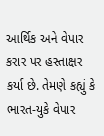આર્થિક અને વેપાર કરાર પર હસ્તાક્ષર કર્યા છે. તેમણે કહ્યું કે ભારત-યુકે વેપાર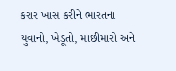કરાર ખાસ કરીને ભારતના યુવાનો, ખેડૂતો, માછીમારો અને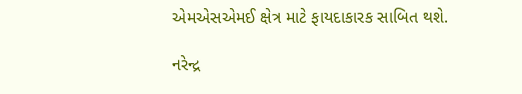એમએસએમઈ ક્ષેત્ર માટે ફાયદાકારક સાબિત થશે.

નરેન્દ્ર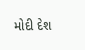મોદી દેશ